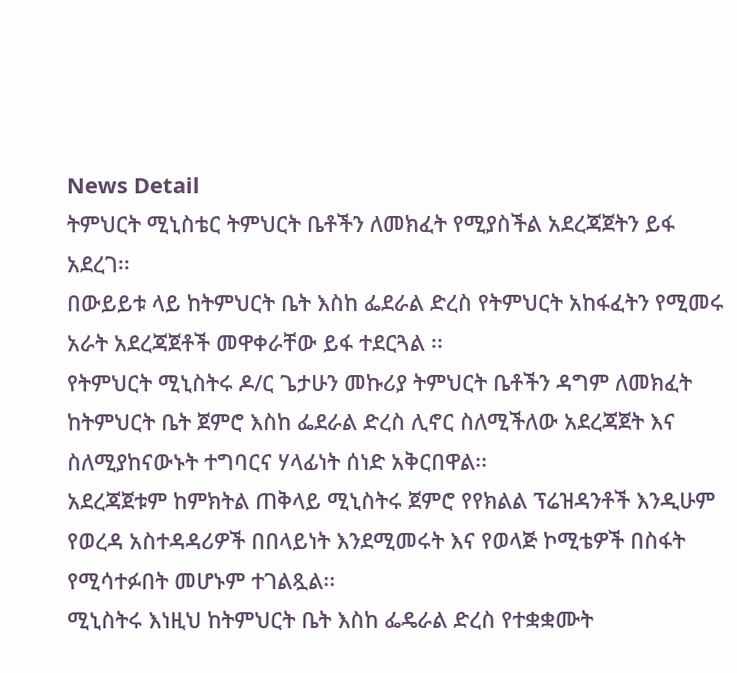News Detail
ትምህርት ሚኒስቴር ትምህርት ቤቶችን ለመክፈት የሚያስችል አደረጃጀትን ይፋ አደረገ፡፡
በውይይቱ ላይ ከትምህርት ቤት እስከ ፌደራል ድረስ የትምህርት አከፋፈትን የሚመሩ አራት አደረጃጀቶች መዋቀራቸው ይፋ ተደርጓል ፡፡
የትምህርት ሚኒስትሩ ዶ/ር ጌታሁን መኩሪያ ትምህርት ቤቶችን ዳግም ለመክፈት ከትምህርት ቤት ጀምሮ እስከ ፌደራል ድረስ ሊኖር ስለሚችለው አደረጃጀት እና ስለሚያከናውኑት ተግባርና ሃላፊነት ሰነድ አቅርበዋል፡፡
አደረጃጀቱም ከምክትል ጠቅላይ ሚኒስትሩ ጀምሮ የየክልል ፕሬዝዳንቶች እንዲሁም የወረዳ አስተዳዳሪዎች በበላይነት እንደሚመሩት እና የወላጅ ኮሚቴዎች በስፋት የሚሳተፉበት መሆኑም ተገልጿል፡፡
ሚኒስትሩ እነዚህ ከትምህርት ቤት እስከ ፌዴራል ድረስ የተቋቋሙት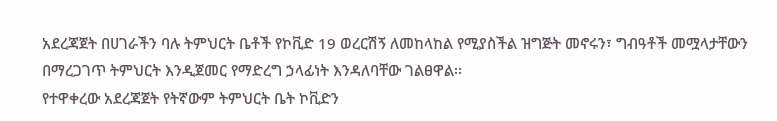አደረጃጀት በሀገራችን ባሉ ትምህርት ቤቶች የኮቪድ 19 ወረርሽኝ ለመከላከል የሚያስችል ዝግጅት መኖሩን፣ ግብዓቶች መሟላታቸውን በማረጋገጥ ትምህርት እንዲጀመር የማድረግ ኃላፊነት እንዳለባቸው ገልፀዋል፡፡
የተዋቀረው አደረጃጀት የትኛውም ትምህርት ቤት ኮቪድን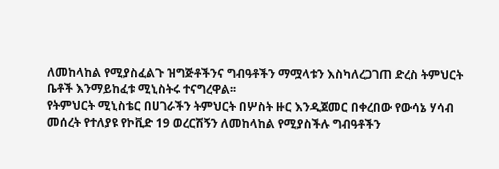ለመከላከል የሚያስፈልጉ ዝግጅቶችንና ግብዓቶችን ማሟላቱን እስካለረጋገጠ ድረስ ትምህርት ቤቶች እንማይከፈቱ ሚኒስትሩ ተናግረዋል፡፡
የትምህርት ሚኒስቴር በሀገራችን ትምህርት በሦስት ዙር እንዲጀመር በቀረበው የውሳኔ ሃሳብ መሰረት የተለያዩ የኮቪድ 19 ወረርሽኝን ለመከላከል የሚያስችሉ ግብዓቶችን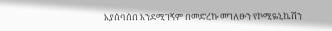እያሰባሰበ እንደሚገኝም በመድረኩ መገለፁን የኮሚዬኒኬሽን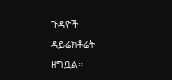ጉዳዮች ዳይሬክቶሬት ዘግቧል።